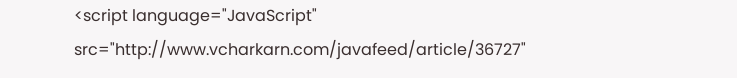<script language="JavaScript" src="http://www.vcharkarn.com/javafeed/article/36727"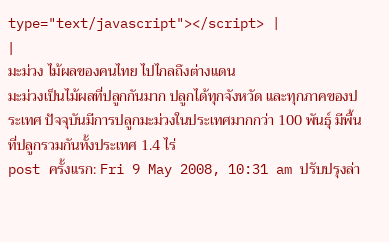type="text/javascript"></script> |
|
มะม่วง ไม้ผลของคนไทย ไปไกลถึงต่างแดน
มะม่วงเป็นไม้ผลที่ปลูกกันมาก ปลูกได้ทุกจังหวัด และทุกภาคของประเทศ ปัจจุบันมีการปลูกมะม่วงในประเทศมากกว่า 100 พันธุ์ มีพื้นที่ปลูกรวมกันทั้งประเทศ 1.4 ไร่
post ครั้งแรก: Fri 9 May 2008, 10:31 am ปรับปรุงล่า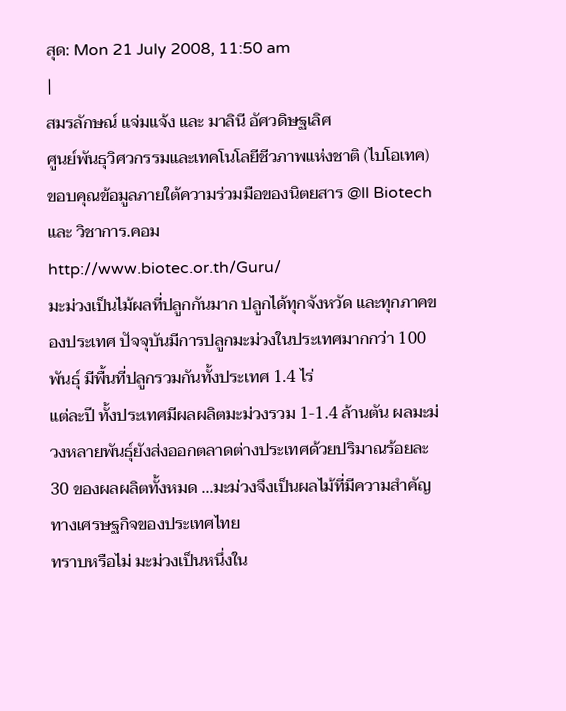สุด: Mon 21 July 2008, 11:50 am
|
สมรลักษณ์ แจ่มแจ้ง และ มาลินี อัศวดิษฐเลิศ
ศูนย์พันธุวิศวกรรมและเทคโนโลยีชีวภาพแห่งชาติ (ไบโอเทค)
ขอบคุณข้อมูลภายใต้ความร่วมมือของนิตยสาร @ll Biotech และ วิชาการ.คอม
http://www.biotec.or.th/Guru/
มะม่วงเป็นไม้ผลที่ปลูกกันมาก ปลูกได้ทุกจังหวัด และทุกภาคของประเทศ ปัจจุบันมีการปลูกมะม่วงในประเทศมากกว่า 100 พันธุ์ มีพื้นที่ปลูกรวมกันทั้งประเทศ 1.4 ไร่
แต่ละปี ทั้งประเทศมีผลผลิตมะม่วงรวม 1-1.4 ล้านตัน ผลมะม่วงหลายพันธุ์ยังส่งออกตลาดต่างประเทศด้วยปริมาณร้อยละ 30 ของผลผลิตทั้งหมด ...มะม่วงจึงเป็นผลไม้ที่มีความสำคัญทางเศรษฐกิจของประเทศไทย
ทราบหรือไม่ มะม่วงเป็นหนึ่งใน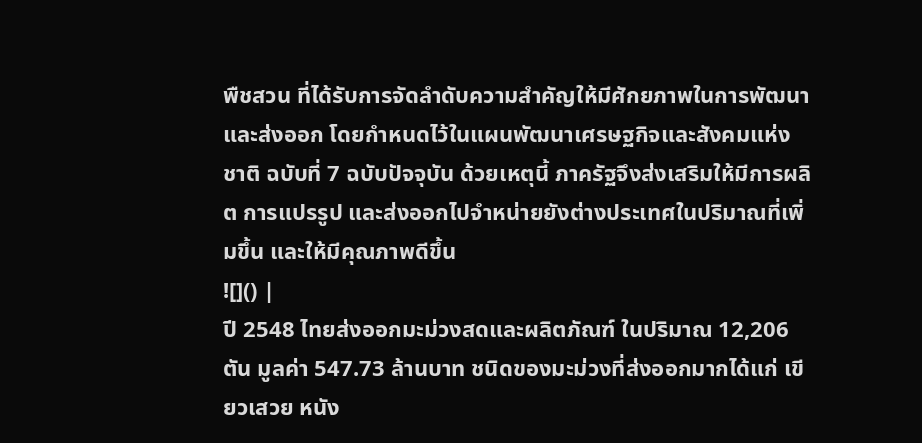พืชสวน ที่ได้รับการจัดลำดับความสำคัญให้มีศักยภาพในการพัฒนาและส่งออก โดยกำหนดไว้ในแผนพัฒนาเศรษฐกิจและสังคมแห่งชาติ ฉบับที่ 7 ฉบับปัจจุบัน ด้วยเหตุนี้ ภาครัฐจึงส่งเสริมให้มีการผลิต การแปรรูป และส่งออกไปจำหน่ายยังต่างประเทศในปริมาณที่เพิ่มขึ้น และให้มีคุณภาพดีขึ้น
![]() |
ปี 2548 ไทยส่งออกมะม่วงสดและผลิตภัณฑ์ ในปริมาณ 12,206 ตัน มูลค่า 547.73 ล้านบาท ชนิดของมะม่วงที่ส่งออกมากได้แก่ เขียวเสวย หนัง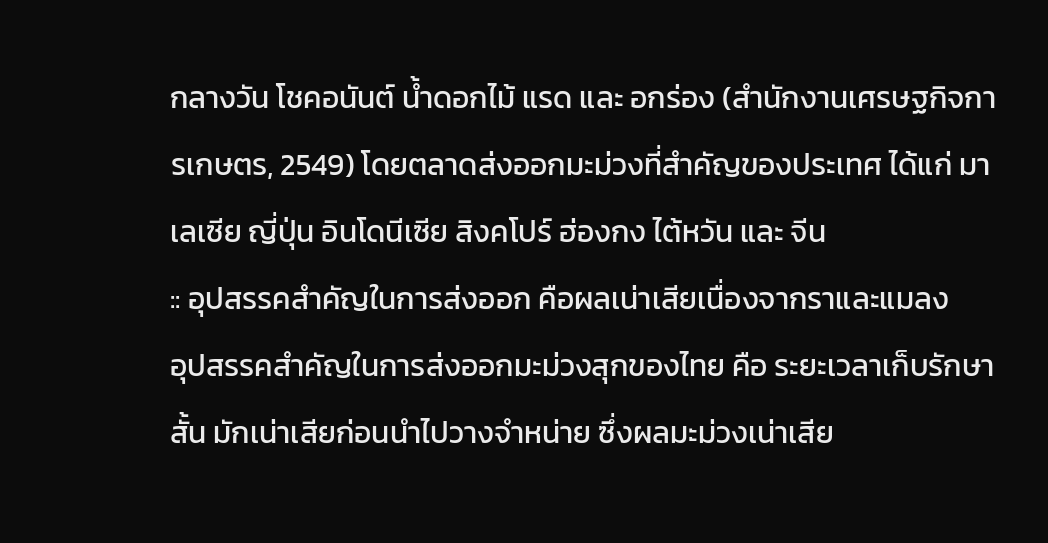กลางวัน โชคอนันต์ น้ำดอกไม้ แรด และ อกร่อง (สำนักงานเศรษฐกิจการเกษตร, 2549) โดยตลาดส่งออกมะม่วงที่สำคัญของประเทศ ได้แก่ มาเลเซีย ญี่ปุ่น อินโดนีเซีย สิงคโปร์ ฮ่องกง ไต้หวัน และ จีน
:: อุปสรรคสำคัญในการส่งออก คือผลเน่าเสียเนื่องจากราและแมลง
อุปสรรคสำคัญในการส่งออกมะม่วงสุกของไทย คือ ระยะเวลาเก็บรักษาสั้น มักเน่าเสียก่อนนำไปวางจำหน่าย ซึ่งผลมะม่วงเน่าเสีย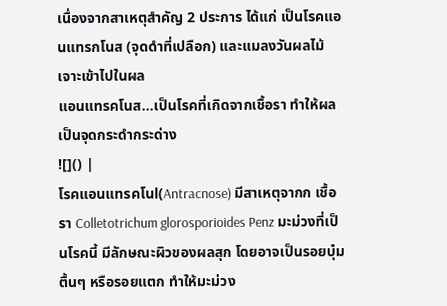เนื่องจากสาเหตุสำคัญ 2 ประการ ได้แก่ เป็นโรคแอนแทรกโนส (จุดดำที่เปลือก) และแมลงวันผลไม้เจาะเข้าไปในผล
แอนแทรคโนส...เป็นโรคที่เกิดจากเชื้อรา ทำให้ผลเป็นจุดกระดำกระด่าง
![]() |
โรคแอนแทรคโนl(Antracnose) มีสาเหตุจากก เชื้อรา Colletotrichum glorosporioides Penz มะม่วงที่เป็นโรคนี้ มีลักษณะผิวของผลสุก โดยอาจเป็นรอยบุ๋มตื้นๆ หรือรอยแตก ทำให้มะม่วง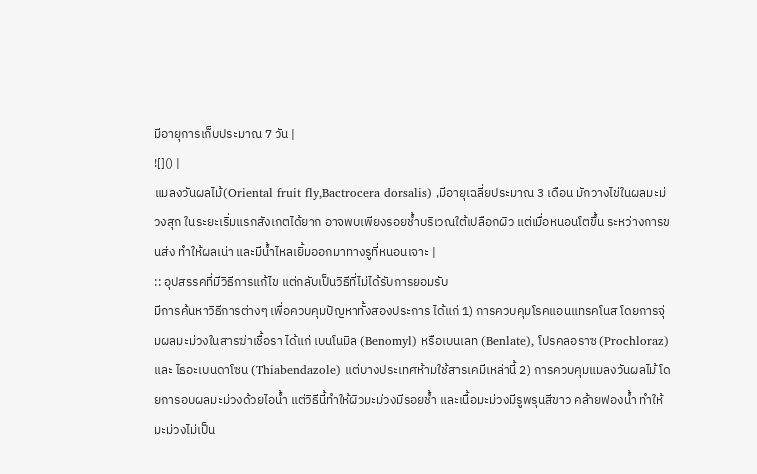มีอายุการเก็บประมาณ 7 วัน |
![]() |
แมลงวันผลไม้(Oriental fruit fly,Bactrocera dorsalis) ,มีอายุเฉลี่ยประมาณ 3 เดือน มักวางไข่ในผลมะม่วงสุก ในระยะเริ่มแรกสังเกตได้ยาก อาจพบเพียงรอยช้ำบริเวณใต้เปลือกผิว แต่เมื่อหนอนโตขึ้น ระหว่างการขนส่ง ทำให้ผลเน่า และมีน้ำไหลเยิ้มออกมาทางรูที่หนอนเจาะ |
:: อุปสรรคที่มีวิธีการแก้ไข แต่กลับเป็นวิธีที่ไม่ได้รับการยอมรับ
มีการค้นหาวิธีการต่างๆ เพื่อควบคุมปัญหาทั้งสองประการ ได้แก่ 1) การควบคุมโรคแอนแทรคโนส โดยการจุ่มผลมะม่วงในสารฆ่าเชื้อรา ได้แก่ เบนโนมิล (Benomyl) หรือเบนเลท (Benlate), โปรคลอราซ (Prochloraz) และ ไธอะเบนดาโซน (Thiabendazole) แต่บางประเทศห้ามใช้สารเคมีเหล่านี้ 2) การควบคุมแมลงวันผลไม้ โดยการอบผลมะม่วงด้วยไอน้ำ แต่วิธีนี้ทำให้ผิวมะม่วงมีรอยช้ำ และเนื้อมะม่วงมีรูพรุนสีขาว คล้ายฟองน้ำ ทำให้มะม่วงไม่เป็น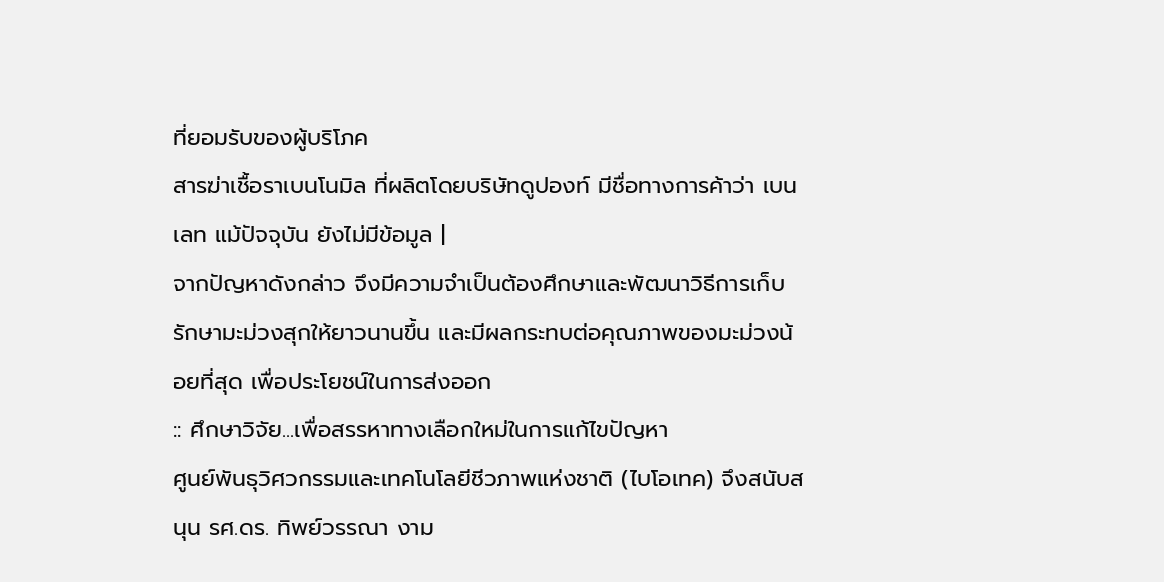ที่ยอมรับของผู้บริโภค
สารฆ่าเชื้อราเบนโนมิล ที่ผลิตโดยบริษัทดูปองท์ มีชื่อทางการค้าว่า เบนเลท แม้ปัจจุบัน ยังไม่มีข้อมูล |
จากปัญหาดังกล่าว จึงมีความจำเป็นต้องศึกษาและพัฒนาวิธีการเก็บรักษามะม่วงสุกให้ยาวนานขึ้น และมีผลกระทบต่อคุณภาพของมะม่วงน้อยที่สุด เพื่อประโยชน์ในการส่งออก
:: ศึกษาวิจัย...เพื่อสรรหาทางเลือกใหม่ในการแก้ไขปัญหา
ศูนย์พันธุวิศวกรรมและเทคโนโลยีชีวภาพแห่งชาติ (ไบโอเทค) จึงสนับสนุน รศ.ดร. ทิพย์วรรณา งาม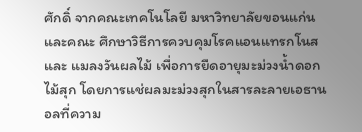ศักดิ์ จากคณะเทคโนโลยี มหาวิทยาลัยขอนแก่น และคณะ ศึกษาวิธีการควบคุมโรคแอนแทรกโนส และ แมลงวันผลไม้ เพื่อการยืดอายุมะม่วงน้ำดอกไม้สุก โดยการแช่ผลมะม่วงสุกในสารละลายเอธานอลที่ความ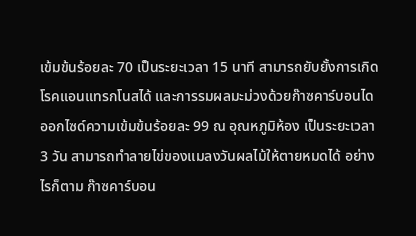เข้มข้นร้อยละ 70 เป็นระยะเวลา 15 นาที สามารถยับยั้งการเกิดโรคแอนแทรกโนสได้ และการรมผลมะม่วงด้วยก๊าซคาร์บอนไดออกไซด์ความเข้มข้นร้อยละ 99 ณ อุณหภูมิห้อง เป็นระยะเวลา 3 วัน สามารถทำลายไข่ของแมลงวันผลไม้ให้ตายหมดได้ อย่างไรก็ตาม ก๊าซคาร์บอน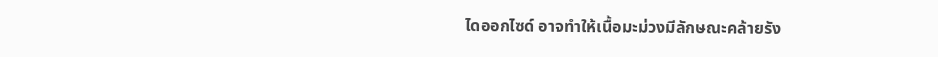ไดออกไซด์ อาจทำให้เนื้อมะม่วงมีลักษณะคล้ายรัง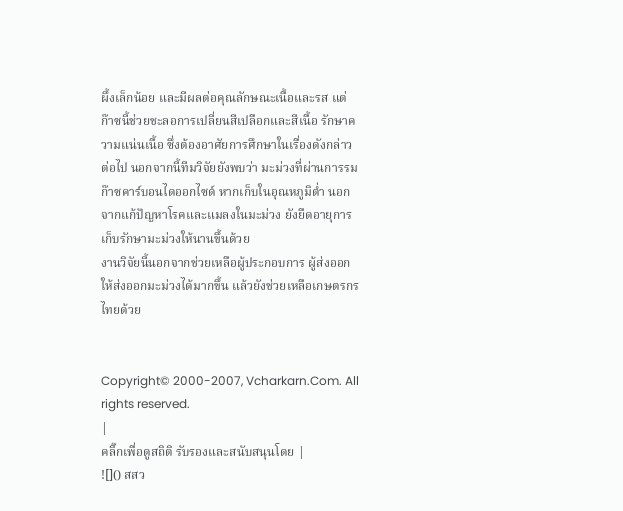ผึ้งเล็กน้อย และมีผลต่อคุณลักษณะเนื้อและรส แต่ก๊าซนี้ช่วยชะลอการเปลี่ยนสีเปลือกและสีเนื้อ รักษาความแน่นเนื้อ ซึ่งต้องอาศัยการศึกษาในเรื่องดังกล่าวต่อไป นอกจากนี้ทีมวิจัยยังพบว่า มะม่วงที่ผ่านการรมก๊าซคาร์บอนไดออกไซด์ หากเก็บในอุณหภูมิต่ำ นอกจากแก้ปัญหาโรคและแมลงในมะม่วง ยังยืดอายุการเก็บรักษามะม่วงให้นานขึ้นด้วย
งานวิจัยนี้นอกจากช่วยเหลือผู้ประกอบการ ผู้ส่งออก ให้ส่งออกมะม่วงได้มากขึ้น แล้วยังช่วยเหลือเกษตรกรไทยด้วย


Copyright© 2000-2007, Vcharkarn.Com. All rights reserved.
|
คลิ๊กเพื่อดูสถิติ รับรองและสนับสนุนโดย |
![]() สสว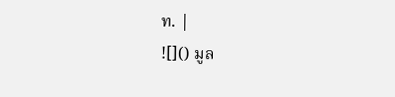ท. |
![]() มูล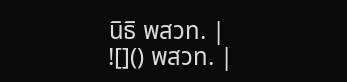นิธิ พสวท. |
![]() พสวท. |